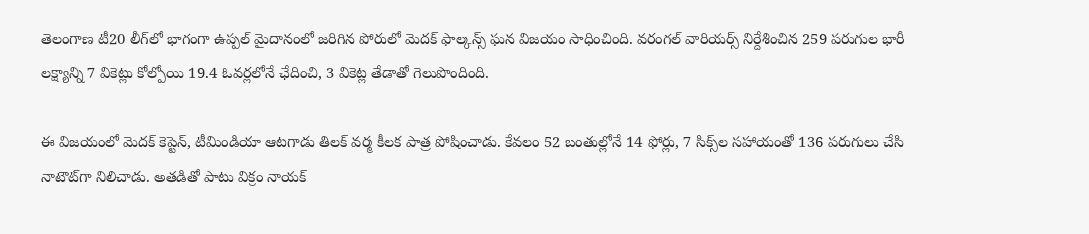తెలంగాణ టీ20 లీగ్‌లో భాగంగా ఉప్పల్ మైదానంలో జరిగిన పోరులో మెదక్ ఫాల్కన్స్ ఘన విజయం సాధించింది. వరంగల్ వారియర్స్ నిర్దేశించిన 259 పరుగుల భారీ లక్ష్యాన్ని 7 వికెట్లు కోల్పోయి 19.4 ఓవర్లలోనే ఛేదించి, 3 వికెట్ల తేడాతో గెలుపొందింది.

ఈ విజయంలో మెదక్ కెప్టెన్, టీమిండియా ఆటగాడు తిలక్ వర్మ కీలక పాత్ర పోషించాడు. కేవలం 52 బంతుల్లోనే 14 ఫోర్లు, 7 సిక్స్‌ల సహాయంతో 136 పరుగులు చేసి నాటౌట్‌గా నిలిచాడు. అతడితో పాటు విక్రం నాయక్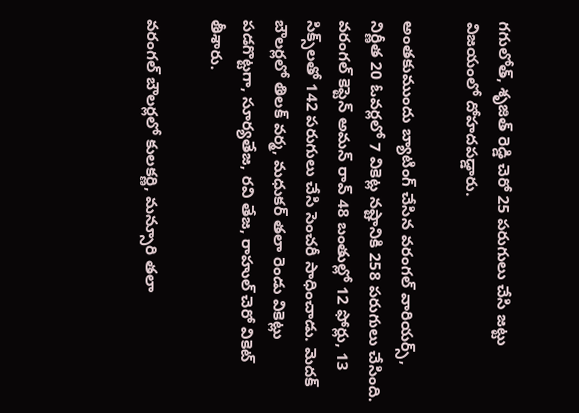గగులోత్, శృజిత్ రెడ్డి చెరో 25 పరుగులు చేసి జట్టు విజయంలో దోహదపడ్డారు.

అంతకుముందు బ్యాటింగ్ చేసిన వరంగల్ వారియర్స్, నిర్ణీత 20 ఓవర్లలో 7 వికెట్ల నష్టానికి 258 పరుగులు చేసింది. వరంగల్ కెప్టెన్ అమన్ రావ్ 48 బంతుల్లో 12 ఫోర్లు, 13 సిక్స్‌లతో 142 పరుగులు చేసి సెంచరీ సాధించాడు. మెదక్ బౌలర్లలో తిలక్ వర్మ, మధుకర్ తలా రెండు వికెట్లు పడగొట్టగా, సూర్యతేజ, రవి తేజ, రాహుల్ చెరో వికెట్ తీశారు.

వరంగల్ బౌలర్లలో కులకర్ణి, మన్సూరి తలా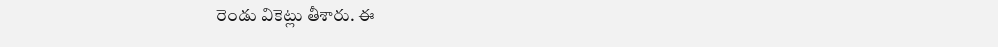రెండు వికెట్లు తీశారు. ఈ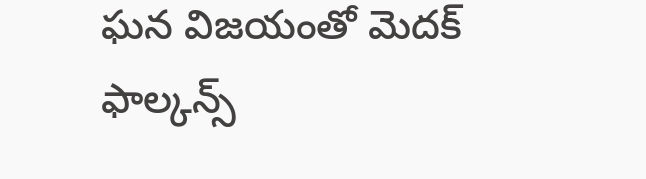ఘన విజయంతో మెదక్ ఫాల్కన్స్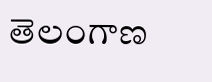తెలంగాణ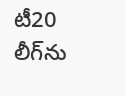టీ20 లీగ్‌ను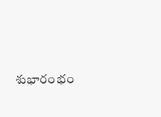శుభారంభం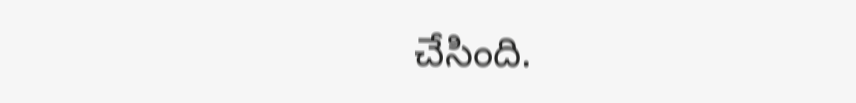చేసింది.